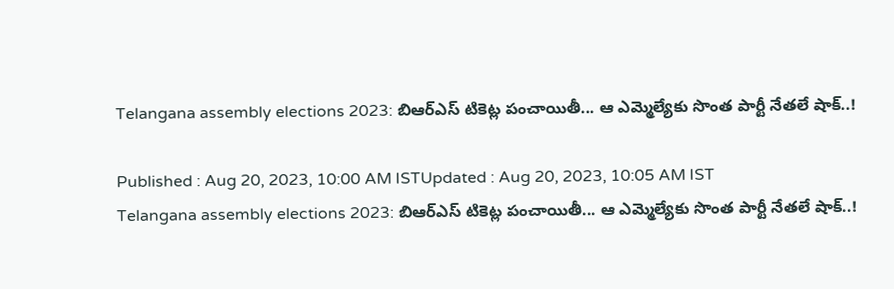Telangana assembly elections 2023: బిఆర్ఎస్ టికెట్ల పంచాయితీ... ఆ ఎమ్మెల్యేకు సొంత పార్టీ నేతలే షాక్..!

Published : Aug 20, 2023, 10:00 AM ISTUpdated : Aug 20, 2023, 10:05 AM IST
Telangana assembly elections 2023: బిఆర్ఎస్ టికెట్ల పంచాయితీ... ఆ ఎమ్మెల్యేకు సొంత పార్టీ నేతలే షాక్..!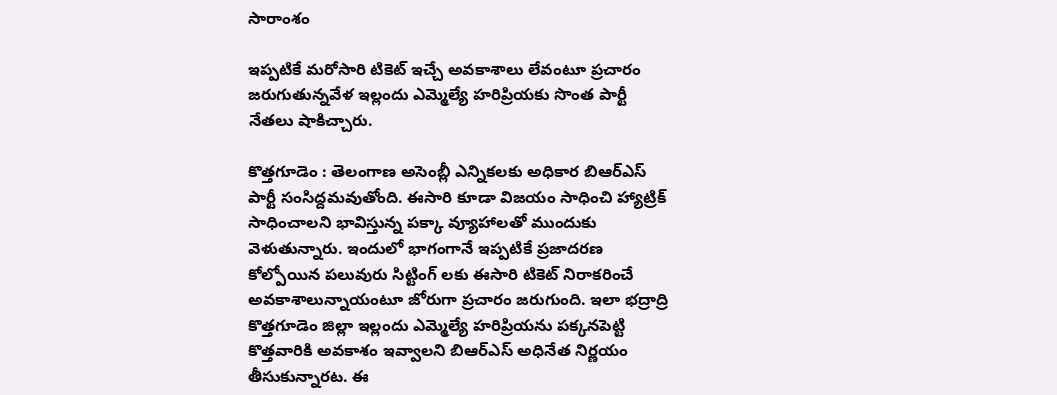సారాంశం

ఇప్పటికే మరోసారి టికెట్ ఇచ్చే అవకాశాలు లేవంటూ ప్రచారం జరుగుతున్నవేళ ఇల్లందు ఎమ్మెల్యే హరిప్రియకు సొంత పార్టీ నేతలు షాకిచ్చారు.

కొత్తగూడెం : తెలంగాణ అసెంబ్లీ ఎన్నికలకు అధికార బిఆర్ఎస్ పార్టీ సంసిద్దమవుతోంది. ఈసారి కూడా విజయం సాధించి హ్యాట్రిక్ సాధించాలని భావిస్తున్న పక్కా వ్యూహాలతో ముందుకు వెళుతున్నారు. ఇందులో భాగంగానే ఇప్పటికే ప్రజాదరణ కోల్పోయిన పలువురు సిట్టింగ్ లకు ఈసారి టికెట్ నిరాకరించే అవకాశాలున్నాయంటూ జోరుగా ప్రచారం జరుగుంది. ఇలా భద్రాద్రి కొత్తగూడెం జిల్లా ఇల్లందు ఎమ్మెల్యే హరిప్రియను పక్కనపెట్టి కొత్తవారికి అవకాశం ఇవ్వాలని బిఆర్ఎస్ అధినేత నిర్ణయం తీసుకున్నారట. ఈ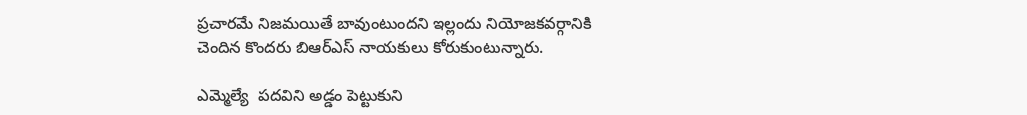ప్రచారమే నిజమయితే బావుంటుందని ఇల్లందు నియోజకవర్గానికి చెందిన కొందరు బిఆర్ఎస్ నాయకులు కోరుకుంటున్నారు.

ఎమ్మెల్యే  పదవిని అడ్డం పెట్టుకుని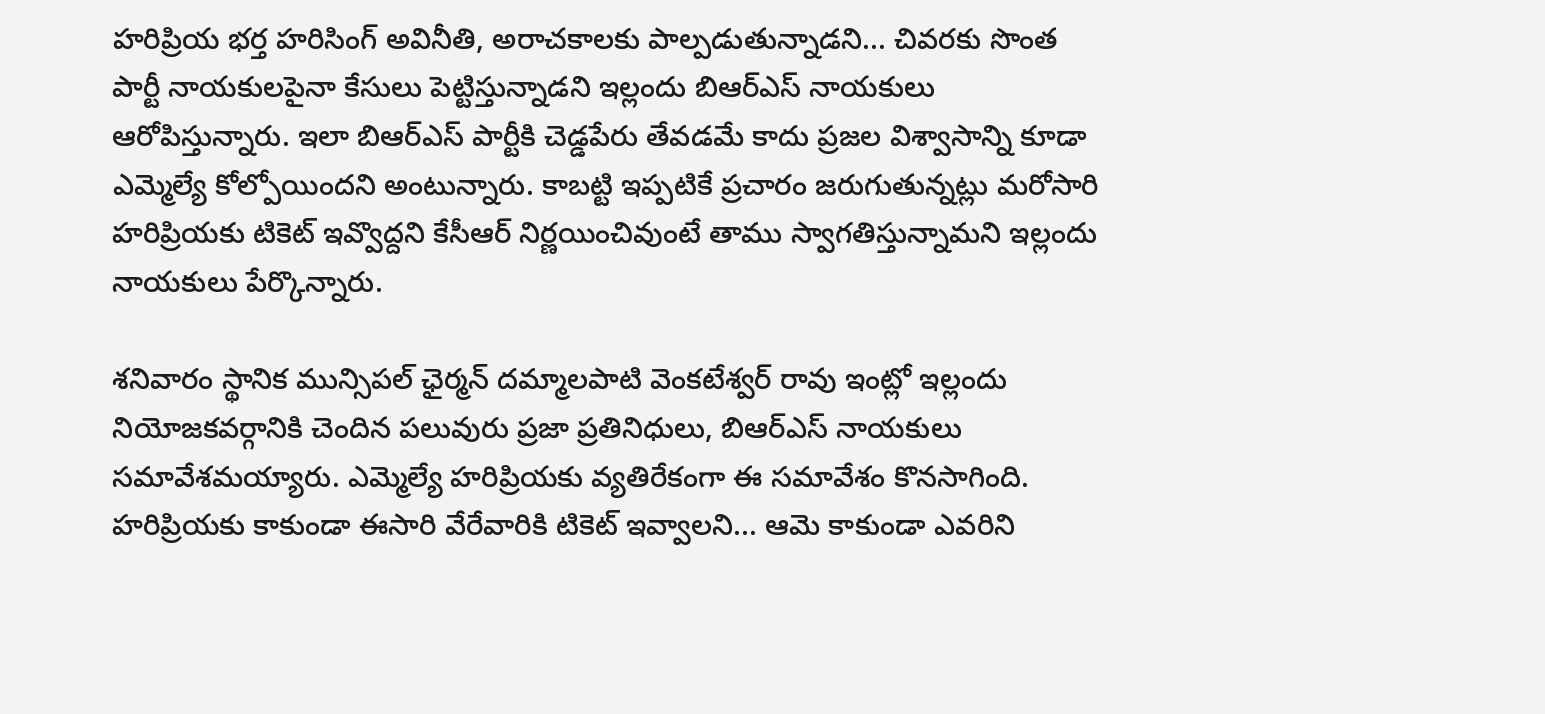హరిప్రియ భర్త హరిసింగ్ అవినీతి, అరాచకాలకు పాల్పడుతున్నాడని... చివరకు సొంత పార్టీ నాయకులపైనా కేసులు పెట్టిస్తున్నాడని ఇల్లందు బిఆర్ఎస్ నాయకులు ఆరోపిస్తున్నారు. ఇలా బిఆర్ఎస్ పార్టీకి చెడ్డపేరు తేవడమే కాదు ప్రజల విశ్వాసాన్ని కూడా ఎమ్మెల్యే కోల్పోయిందని అంటున్నారు. కాబట్టి ఇప్పటికే ప్రచారం జరుగుతున్నట్లు మరోసారి హరిప్రియకు టికెట్ ఇవ్వొద్దని కేసీఆర్ నిర్ణయించివుంటే తాము స్వాగతిస్తున్నామని ఇల్లందు నాయకులు పేర్కొన్నారు.

శనివారం స్థానిక మున్సిపల్ ఛైర్మన్ దమ్మాలపాటి వెంకటేశ్వర్ రావు ఇంట్లో ఇల్లందు నియోజకవర్గానికి చెందిన పలువురు ప్రజా ప్రతినిధులు, బిఆర్ఎస్ నాయకులు సమావేశమయ్యారు. ఎమ్మెల్యే హరిప్రియకు వ్యతిరేకంగా ఈ సమావేశం కొనసాగింది. హరిప్రియకు కాకుండా ఈసారి వేరేవారికి టికెట్ ఇవ్వాలని... ఆమె కాకుండా ఎవరిని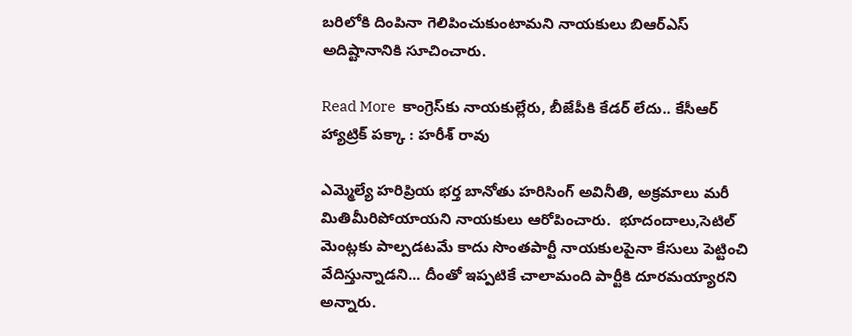బరిలోకి దింపినా గెలిపించుకుంటామని నాయకులు బిఆర్ఎస్ అదిష్టానానికి సూచించారు.

Read More  కాంగ్రెస్‌కు నాయకుల్లేరు, బీజేపీకి కేడర్ లేదు.. కేసీఆర్ హ్యాట్రిక్ పక్కా : హరీశ్ రావు

ఎమ్మెల్యే హరిప్రియ భర్త బానోతు హరిసింగ్ అవినీతి, అక్రమాలు మరీ మితిమీరిపోయాయని నాయకులు ఆరోపించారు.  భూదందాలు,సెటిల్ మెంట్లకు పాల్పడటమే కాదు సొంతపార్టీ నాయకులపైనా కేసులు పెట్టించి వేదిస్తున్నాడని... దీంతో ఇప్పటికే చాలామంది పార్టీకి దూరమయ్యారని అన్నారు.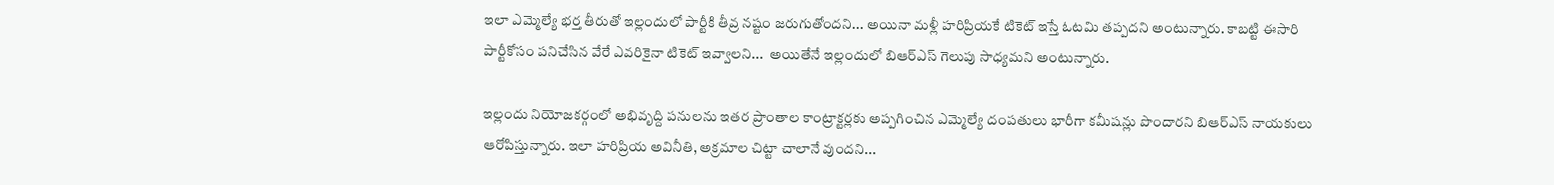ఇలా ఎమ్మెల్యే భర్త తీరుతో ఇల్లందులో పార్టీకి తీవ్ర నష్టం జరుగుతోందని... అయినా మళ్లీ హరిప్రియకే టికెట్ ఇస్తే ఓటమి తప్పదని అంటున్నారు. కాబట్టి ఈసారి పార్టీకోసం పనిచేసిన వేరే ఎవరికైనా టికెట్ ఇవ్వాలని...  అయితేనే ఇల్లందులో బిఆర్ఎస్ గెలుపు సాధ్యమని అంటున్నారు.

ఇల్లందు నియోజకర్గంలో అభివృద్ది పనులను ఇతర ప్రాంతాల కాంట్రాక్టర్లకు అప్పగించిన ఎమ్మెల్యే దంపతులు భారీగా కమీషన్లు పొందారని బిఆర్ఎస్ నాయకులు ఆరోపిస్తున్నారు. ఇలా హరిప్రియ అవినీతి, అక్రమాల చిట్టా చాలానే వుందని...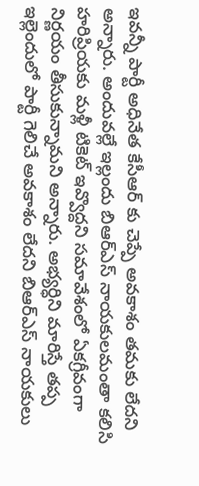ఇవన్నీ పార్టీ అధినేత కేసీఆర్ కు చెప్పే అవకాశం తమకు లేదని అన్నారు. అందువల్లే ఇల్లందు బిఆర్ఎస్ నాయకులమంతా కలిసి హరిప్రియకు మళ్లీ టికెట్ ఇవ్వొద్దని సమావేశంలో ఏకగ్రీవంగా నిర్ణయం తీసుకున్నామని అన్నారు. అభ్యర్ధిని మారిస్తే తప్ప ఇల్లెందులో పార్టీ గెలిచే అవకాశం లేదని బిఆర్ఎస్ నాయకులు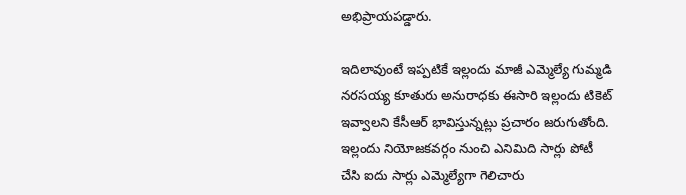అభిప్రాయపడ్డారు.

ఇదిలావుంటే ఇప్పటికే ఇల్లందు మాజీ ఎమ్మెల్యే గుమ్మడి నరసయ్య కూతురు అనురాధకు ఈసారి ఇల్లందు టికెట్ ఇవ్వాలని కేసీఆర్ భావిస్తున్నట్లు ప్రచారం జరుగుతోంది. ఇల్లందు నియోజకవర్గం నుంచి ఎనిమిది సార్లు పోటీ చేసి ఐదు సార్లు ఎమ్మెల్యేగా గెలిచారు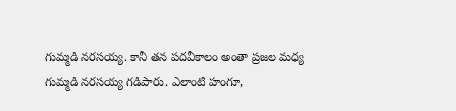గుమ్మడి నరసయ్య. కానీ తన పదవీకాలం అంతా ప్రజల మధ్య గుమ్మడి నరసయ్య గడిపారు. ఎలాంటి హంగూ,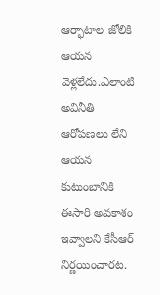ఆర్భాటాల జోలికి ఆయన వెళ్లలేదు.ఎలాంటి అవినీతి ఆరోపణలు లేని ఆయన కుటుంబానికి ఈసారి అవకాశం ఇవ్వాలని కేసీఆర్ నిర్ణయించారట.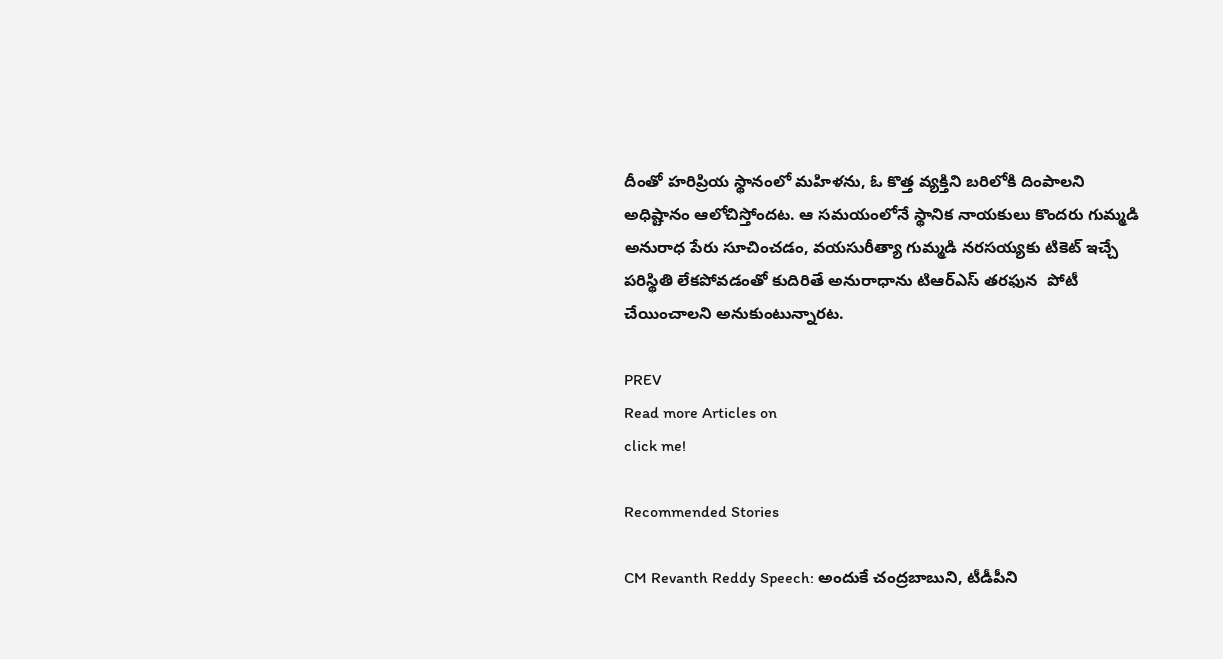దీంతో హరిప్రియ స్థానంలో మహిళను, ఓ కొత్త వ్యక్తిని బరిలోకి దింపాలని అధిష్టానం ఆలోచిస్తోందట. ఆ సమయంలోనే స్థానిక నాయకులు కొందరు గుమ్మడి అనురాధ పేరు సూచించడం, వయసురీత్యా గుమ్మడి నరసయ్యకు టికెట్ ఇచ్చే పరిస్థితి లేకపోవడంతో కుదిరితే అనురాధాను టిఆర్ఎస్ తరఫున  పోటీ చేయించాలని అనుకుంటున్నారట.

PREV
Read more Articles on
click me!

Recommended Stories

CM Revanth Reddy Speech: అందుకే చంద్రబాబుని, టీడీపీని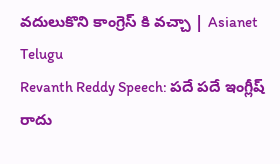వదులుకొని కాంగ్రెస్ కి వచ్చా | Asianet Telugu
Revanth Reddy Speech: పదే పదే ఇంగ్లీష్ రాదు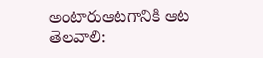అంటారుఆటగానికి ఆట తెలవాలి: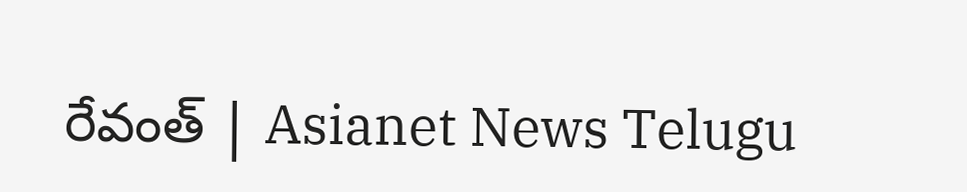రేవంత్ | Asianet News Telugu